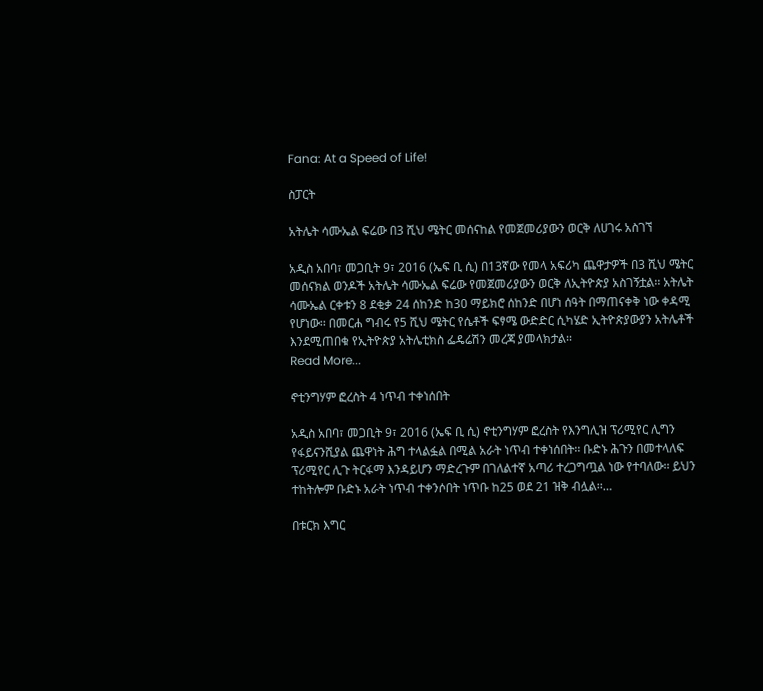Fana: At a Speed of Life!

ስፓርት

አትሌት ሳሙኤል ፍሬው በ3 ሺህ ሜትር መሰናከል የመጀመሪያውን ወርቅ ለሀገሩ አስገኘ

አዲስ አበባ፣ መጋቢት 9፣ 2016 (ኤፍ ቢ ሲ) በ13ኛው የመላ አፍሪካ ጨዋታዎች በ3 ሺህ ሜትር መሰናክል ወንዶች አትሌት ሳሙኤል ፍሬው የመጀመሪያውን ወርቅ ለኢትዮጵያ አስገኝቷል፡፡ አትሌት ሳሙኤል ርቀቱን 8 ደቂቃ 24 ሰከንድ ከ30 ማይክሮ ሰከንድ በሆነ ሰዓት በማጠናቀቅ ነው ቀዳሚ የሆነው፡፡ በመርሐ ግብሩ የ5 ሺህ ሜትር የሴቶች ፍፃሜ ውድድር ሲካሄድ ኢትዮጵያውያን አትሌቶች እንደሚጠበቁ የኢትዮጵያ አትሌቲክስ ፌዴሬሽን መረጃ ያመላክታል፡፡
Read More...

ኖቲንግሃም ፎረስት 4 ነጥብ ተቀነሰበት

አዲስ አበባ፣ መጋቢት 9፣ 2016 (ኤፍ ቢ ሲ) ኖቲንግሃም ፎረስት የእንግሊዝ ፕሪሚየር ሊግን የፋይናንሺያል ጨዋነት ሕግ ተላልፏል በሚል አራት ነጥብ ተቀነሰበት፡፡ ቡድኑ ሕጉን በመተላለፍ ፕሪሚየር ሊጉ ትርፋማ እንዳይሆን ማድረጉም በገለልተኛ አጣሪ ተረጋግጧል ነው የተባለው፡፡ ይህን ተከትሎም ቡድኑ አራት ነጥብ ተቀንሶበት ነጥቡ ከ25 ወደ 21 ዝቅ ብሏል፡፡…

በቱርክ እግር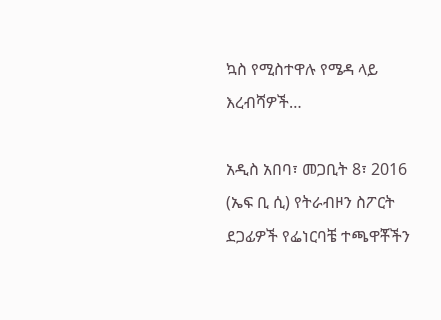ኳስ የሚስተዋሉ የሜዳ ላይ እረብሻዎች…

አዲስ አበባ፣ መጋቢት 8፣ 2016 (ኤፍ ቢ ሲ) የትራብዞን ስፖርት ደጋፊዎች የፌነርባቼ ተጫዋቾችን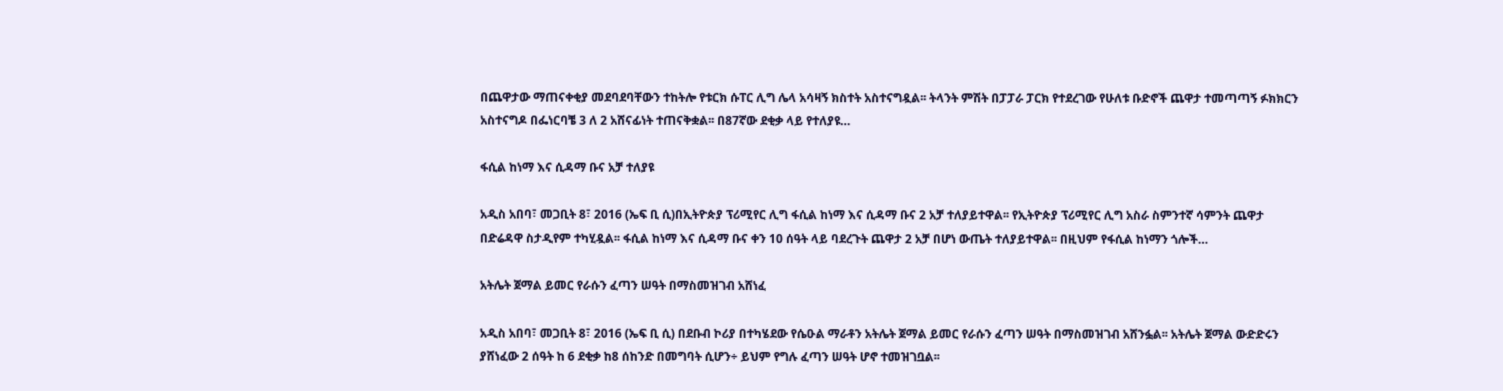በጨዋታው ማጠናቀቂያ መደባደባቸውን ተከትሎ የቱርክ ሱፐር ሊግ ሌላ አሳዛኝ ክስተት አስተናግዷል፡፡ ትላንት ምሽት በፓፓራ ፓርክ የተደረገው የሁለቱ ቡድኖች ጨዋታ ተመጣጣኝ ፉክክርን አስተናግዶ በፌነርባቼ 3 ለ 2 አሸናፊነት ተጠናቅቋል፡፡ በ87ኛው ደቂቃ ላይ የተለያዩ…

ፋሲል ከነማ እና ሲዳማ ቡና አቻ ተለያዩ

አዲስ አበባ፣ መጋቢት 8፣ 2016 (ኤፍ ቢ ሲ)በኢትዮጵያ ፕሪሚየር ሊግ ፋሲል ከነማ እና ሲዳማ ቡና 2 አቻ ተለያይተዋል፡፡ የኢትዮጵያ ፕሪሚየር ሊግ አስራ ስምንተኛ ሳምንት ጨዋታ በድሬዳዋ ስታዲየም ተካሂዷል፡፡ ፋሲል ከነማ እና ሲዳማ ቡና ቀን 10 ሰዓት ላይ ባደረጉት ጨዋታ 2 አቻ በሆነ ውጤት ተለያይተዋል፡፡ በዚህም የፋሲል ከነማን ጎሎች…

አትሌት ጀማል ይመር የራሱን ፈጣን ሠዓት በማስመዝገብ አሸነፈ

አዲስ አበባ፣ መጋቢት 8፣ 2016 (ኤፍ ቢ ሲ) በደቡብ ኮሪያ በተካሄደው የሴዑል ማራቶን አትሌት ጀማል ይመር የራሱን ፈጣን ሠዓት በማስመዝገብ አሸንፏል፡፡ አትሌት ጀማል ውድድሩን ያሸነፈው 2 ሰዓት ከ 6 ደቂቃ ከ8 ሰከንድ በመግባት ሲሆን÷ ይህም የግሉ ፈጣን ሠዓት ሆኖ ተመዝገቧል፡፡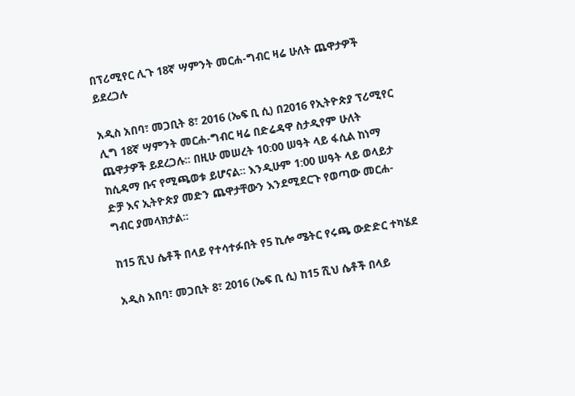በፕሪሚየር ሊጉ 18ኛ ሣምንት መርሐ-ግብር ዛሬ ሁለት ጨዋታዎች ይደረጋሉ

አዲስ አበባ፣ መጋቢት 8፣ 2016 (ኤፍ ቢ ሲ) በ2016 የኢትዮጵያ ፕሪሚየር ሊግ 18ኛ ሣምንት መርሐ-ግብር ዛሬ በድሬዳዋ ስታዲየም ሁለት ጨዋታዎች ይደረጋሉ፡፡ በዚሁ መሠረት 10:00 ሠዓት ላይ ፋሲል ከነማ ከሲዳማ ቡና የሚጫወቱ ይሆናል፡፡ እንዲሁም 1:00 ሠዓት ላይ ወላይታ ድቻ እና ኢትዮጵያ መድን ጨዋታቸውን እንደሚደርጉ የወጣው መርሐ-ግብር ያመላክታል፡፡

ከ15 ሺህ ሴቶች በላይ የተሳተፉበት የ5 ኪሎ ሜትር የሩጫ ውድድር ተካሄደ

አዲስ አበባ፣ መጋቢት 8፣ 2016 (ኤፍ ቢ ሲ) ከ15 ሺህ ሴቶች በላይ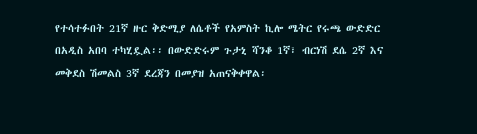የተሳተፉበት 21ኛ ዙር ቅድሚያ ለሴቶች የአምስት ኪሎ ሜትር የሩጫ ውድድር በአዲስ አበባ ተካሂዷል፡፡ በውድድሩም ጉታኒ ሻንቆ 1ኛ፣ ብርነሽ ደሴ 2ኛ እና መቅደስ ሽመልስ 3ኛ ደረጃን በመያዝ አጠናቅቀዋል፡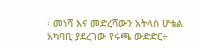፡ መነሻ እና መድረሻውን አትላስ ሆቴል አካባቢ ያደረገው የሩጫ ውድድር÷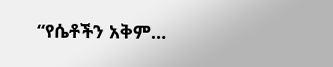“የሴቶችን አቅም…